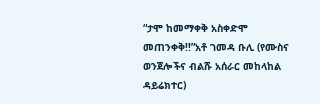“ታሞ ከመማቀቅ አስቀድሞ መጠንቀቅ!!”አቶ ገመዳ ቡሊ (የሙስና ወንጀሎችና ብልሹ አሰራር መከላከል ዳይሬክተር)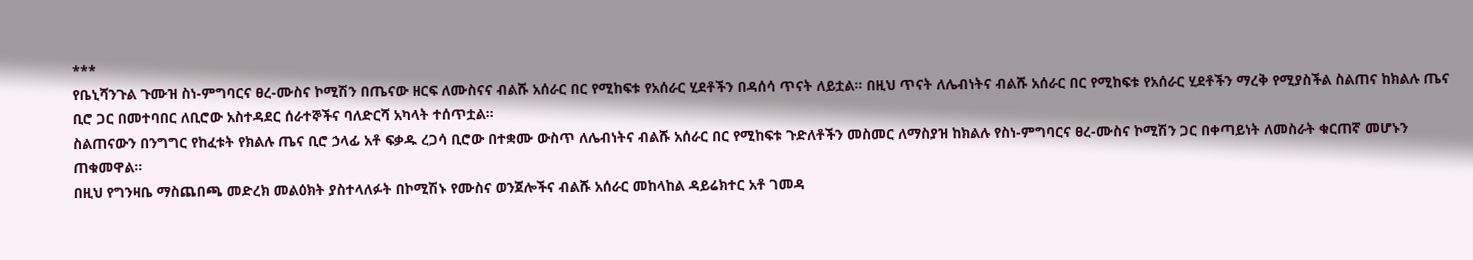***
የቤኒሻንጉል ጉሙዝ ስነ-ምግባርና ፀረ-ሙስና ኮሚሽን በጤናው ዘርፍ ለሙስናና ብልሹ አሰራር በር የሚከፍቱ የአሰራር ሂደቶችን በዳሰሳ ጥናት ለይቷል፡፡ በዚህ ጥናት ለሌብነትና ብልሹ አሰራር በር የሚከፍቱ የአሰራር ሂደቶችን ማረቅ የሚያስችል ስልጠና ከክልሉ ጤና ቢሮ ጋር በመተባበር ለቢሮው አስተዳደር ሰራተኞችና ባለድርሻ አካላት ተሰጥቷል፡፡
ስልጠናውን በንግግር የከፈቱት የክልሉ ጤና ቢሮ ኃላፊ አቶ ፍቃዱ ረጋሳ ቢሮው በተቋሙ ውስጥ ለሌብነትና ብልሹ አሰራር በር የሚከፍቱ ጉድለቶችን መስመር ለማስያዝ ከክልሉ የስነ-ምግባርና ፀረ-ሙስና ኮሚሽን ጋር በቀጣይነት ለመስራት ቁርጠኛ መሆኑን ጠቁመዋል፡፡
በዚህ የግንዛቤ ማስጨበጫ መድረክ መልዕክት ያስተላለፉት በኮሚሽኑ የሙስና ወንጀሎችና ብልሹ አሰራር መከላከል ዳይሬክተር አቶ ገመዳ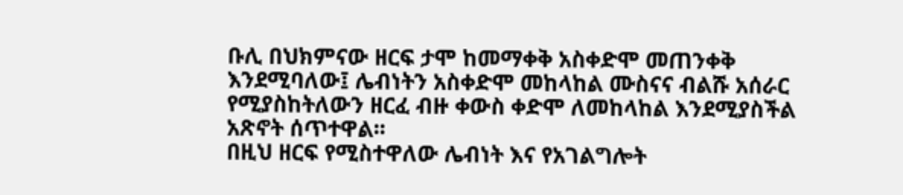ቡሊ በህክምናው ዘርፍ ታሞ ከመማቀቅ አስቀድሞ መጠንቀቅ እንደሚባለው፤ ሌብነትን አስቀድሞ መከላከል ሙስናና ብልሹ አሰራር የሚያስከትለውን ዘርፈ ብዙ ቀውስ ቀድሞ ለመከላከል እንደሚያስችል አጽኖት ሰጥተዋል፡፡
በዚህ ዘርፍ የሚስተዋለው ሌብነት እና የአገልግሎት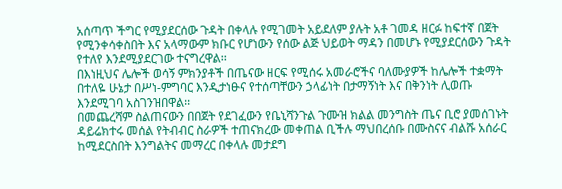አሰጣጥ ችግር የሚያደርሰው ጉዳት በቀላሉ የሚገመት አይደለም ያሉት አቶ ገመዳ ዘርፉ ከፍተኛ በጀት የሚንቀሳቀስበት እና አላማውም ክቡር የሆነውን የሰው ልጅ ህይወት ማዳን በመሆኑ የሚያደርሰውን ጉዳት የተለየ እንደሚያደርገው ተናግረዋል፡፡
በእነዚህና ሌሎች ወሳኝ ምክንያቶች በጤናው ዘርፍ የሚሰሩ አመራሮችና ባለሙያዎች ከሌሎች ተቋማት በተለዬ ሁኔታ በሥነ-ምግባር እንዲታነፁና የተሰጣቸውን ኃላፊነት በታማኝነት እና በቅንነት ሊወጡ እንደሚገባ አስገንዝበዋል፡፡
በመጨረሻም ስልጠናውን በበጀት የደገፈውን የቤኒሻንጉል ጉሙዝ ክልል መንግስት ጤና ቢሮ ያመሰገኑት ዳይሬክተሩ መሰል የትብብር ስራዎች ተጠናክረው መቀጠል ቢችሉ ማህበረሰቡ በሙስናና ብልሹ አሰራር ከሚደርስበት እንግልትና መማረር በቀላሉ መታደግ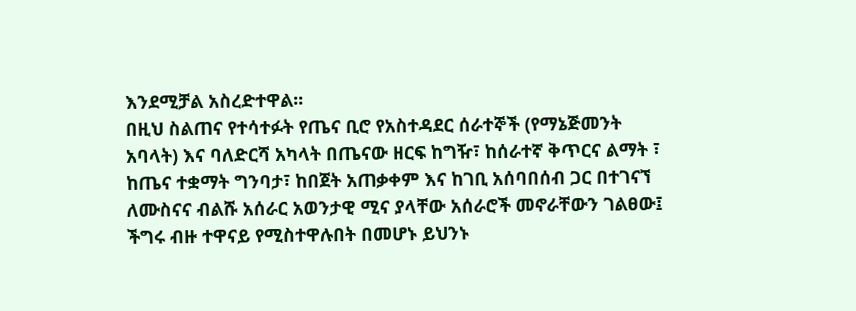እንደሚቻል አስረድተዋል፡፡
በዚህ ስልጠና የተሳተፉት የጤና ቢሮ የአስተዳደር ሰራተኞች (የማኔጅመንት አባላት) እና ባለድርሻ አካላት በጤናው ዘርፍ ከግዥ፣ ከሰራተኛ ቅጥርና ልማት ፣ ከጤና ተቋማት ግንባታ፣ ከበጀት አጠቃቀም እና ከገቢ አሰባበሰብ ጋር በተገናኘ ለሙስናና ብልሹ አሰራር አወንታዊ ሚና ያላቸው አሰራሮች መኖራቸውን ገልፀው፤ ችግሩ ብዙ ተዋናይ የሚስተዋሉበት በመሆኑ ይህንኑ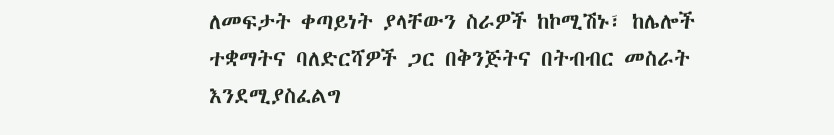ለመፍታት ቀጣይነት ያላቸውን ስራዎች ከኮሚሽኑ፣ ከሌሎች ተቋማትና ባለድርሻዎች ጋር በቅንጅትና በትብብር መስራት እንደሚያስፈልግ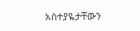አስተያዬታቸውን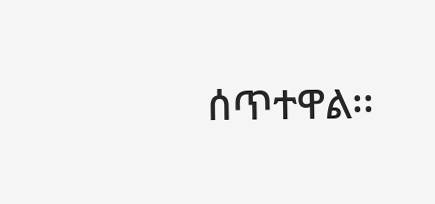ሰጥተዋል፡፡